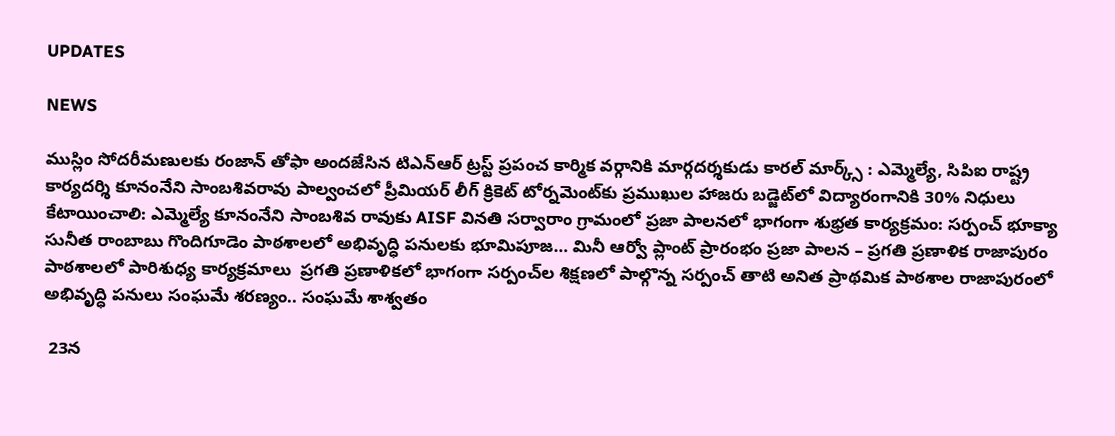UPDATES

NEWS

ముస్లిం సోదరీమణులకు రంజాన్ తోఫా అందజేసిన టిఎన్ఆర్ ట్రస్ట్ ప్రపంచ కార్మిక వర్గానికి మార్గదర్శకుడు కారల్ మార్క్స్ : ఎమ్మెల్యే, సిపిఐ రాష్ట్ర కార్యదర్శి కూనంనేని సాంబశివరావు పాల్వంచలో ప్రీమియర్ లీగ్ క్రికెట్ టోర్నమెంట్‌కు ప్రముఖుల హాజరు బడ్జెట్‌లో విద్యారంగానికి 30% నిధులు కేటాయించాలి: ఎమ్మెల్యే కూనంనేని సాంబశివ రావుకు AISF వినతి సర్వారాం గ్రామంలో ప్రజా పాలనలో భాగంగా శుభ్రత కార్యక్రమం: సర్పంచ్ భూక్యా సునీత రాంబాబు గొందిగూడెం పాఠశాలలో అభివృద్ధి పనులకు భూమిపూజ… మినీ ఆర్వో ప్లాంట్ ప్రారంభం ప్రజా పాలన – ప్రగతి ప్రణాళిక రాజాపురం పాఠశాలలో పారిశుధ్య కార్యక్రమాలు  ప్రగతి ప్రణాళికలో భాగంగా సర్పంచ్‌ల శిక్షణలో పాల్గొన్న సర్పంచ్ తాటి అనిత ప్రాథమిక పాఠశాల రాజాపురంలో అభివృద్ధి పనులు సంఘమే శరణ్యం.. సంఘమే శాశ్వతం

 23న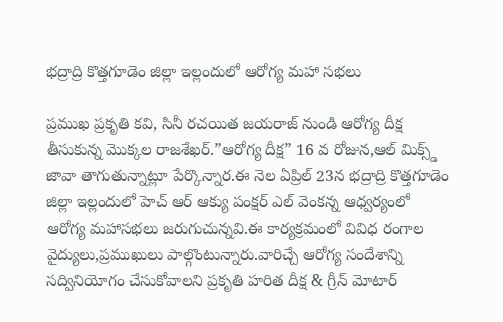భద్రాద్రి కొత్తగూడెం జిల్లా ఇల్లందులో ఆరోగ్య మహా సభలు

ప్రముఖ ప్రకృతి కవి, సినీ రచయిత జయరాజ్ నుండి ఆరోగ్య దీక్ష తీసుకున్న మొక్కల రాజశేఖర్.”ఆరోగ్య దీక్ష” 16 వ రోజున,ఆల్ మిక్స్డ్ జావా తాగుతున్నాట్లూ పేర్కొన్నార.ఈ నెల ఏప్రిల్ 23న భద్రాద్రి కొత్తగూడెం జిల్లా ఇల్లందులో హెచ్ ఆర్ ఆక్యు పంక్షర్ ఎల్ వెంకన్న ఆధ్వర్యంలో ఆరోగ్య మహాసభలు జరుగుచున్నవి.ఈ కార్యక్రమంలో వివిధ రంగాల వైద్యులు,ప్రముఖులు పాల్గొంటున్నారు.వారిచ్చే ఆరోగ్య సందేశాన్ని సద్వినియోగం చేసుకోవాలని ప్రకృతి హరిత దీక్ష & గ్రీన్ మోటార్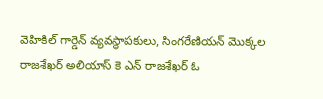వెహికిల్ గార్డెన్ వ్యవస్థాపకులు, సింగరేణియన్ మొక్కల రాజశేఖర్ అలియాస్ కె ఎన్ రాజశేఖర్ ఓ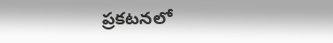ప్రకటనలో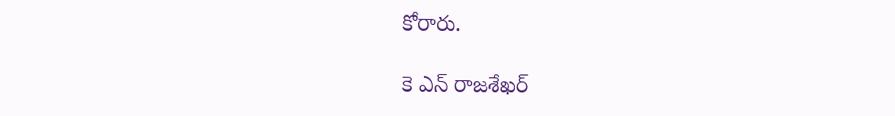కోరారు.

కె ఎన్ రాజశేఖర్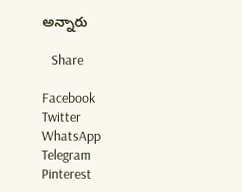అన్నారు

   Share

Facebook
Twitter
WhatsApp
Telegram
Pinterest